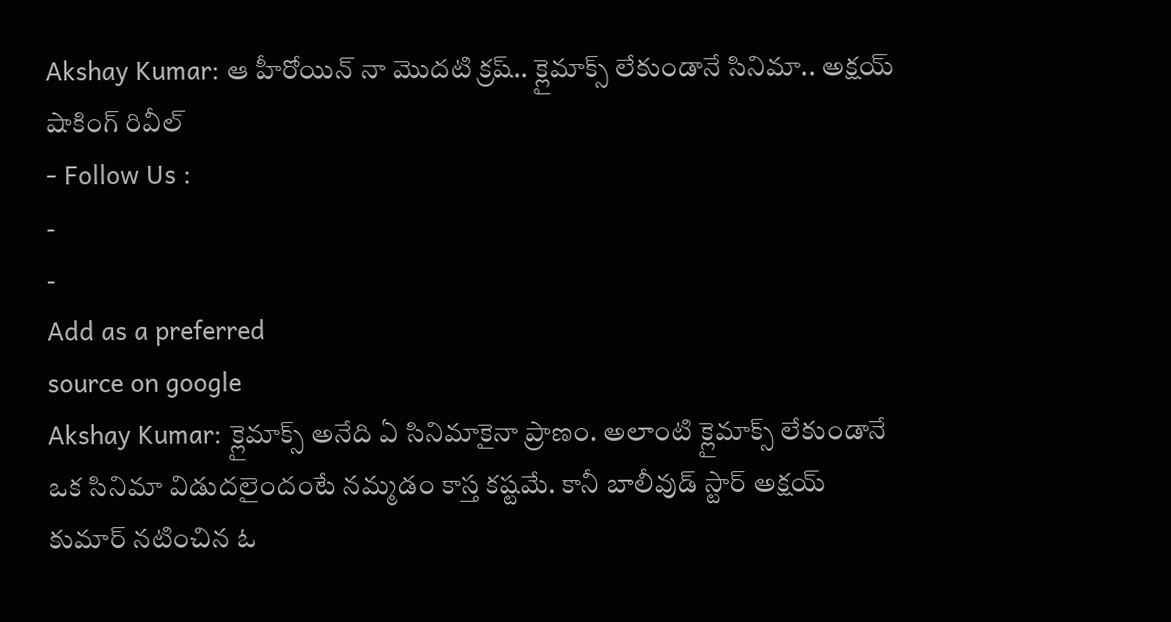Akshay Kumar: ఆ హీరోయిన్ నా మొదటి క్రష్.. క్లైమాక్స్ లేకుండానే సినిమా.. అక్షయ్ షాకింగ్ రివీల్
- Follow Us :
-
-
Add as a preferred
source on google
Akshay Kumar: క్లైమాక్స్ అనేది ఏ సినిమాకైనా ప్రాణం. అలాంటి క్లైమాక్స్ లేకుండానే ఒక సినిమా విడుదలైందంటే నమ్మడం కాస్త కష్టమే. కానీ బాలీవుడ్ స్టార్ అక్షయ్ కుమార్ నటించిన ఓ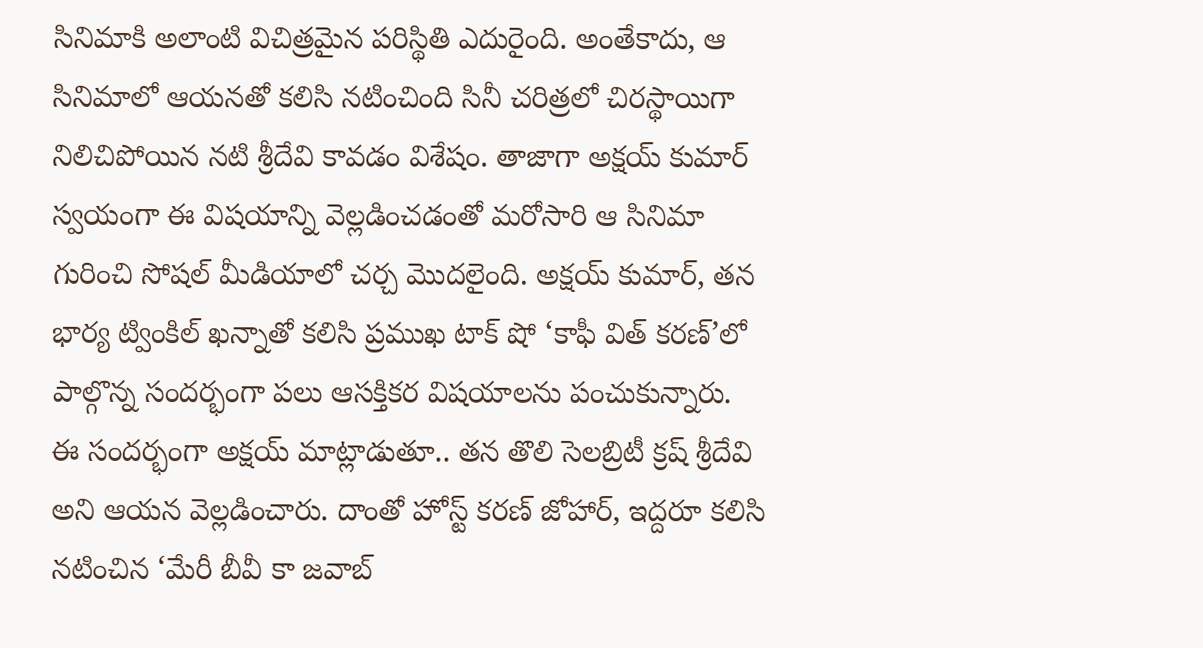సినిమాకి అలాంటి విచిత్రమైన పరిస్థితి ఎదురైంది. అంతేకాదు, ఆ సినిమాలో ఆయనతో కలిసి నటించింది సినీ చరిత్రలో చిరస్థాయిగా నిలిచిపోయిన నటి శ్రీదేవి కావడం విశేషం. తాజాగా అక్షయ్ కుమార్ స్వయంగా ఈ విషయాన్ని వెల్లడించడంతో మరోసారి ఆ సినిమా గురించి సోషల్ మీడియాలో చర్చ మొదలైంది. అక్షయ్ కుమార్, తన భార్య ట్వింకిల్ ఖన్నాతో కలిసి ప్రముఖ టాక్ షో ‘కాఫీ విత్ కరణ్’లో పాల్గొన్న సందర్భంగా పలు ఆసక్తికర విషయాలను పంచుకున్నారు.
ఈ సందర్భంగా అక్షయ్ మాట్లాడుతూ.. తన తొలి సెలబ్రిటీ క్రష్ శ్రీదేవి అని ఆయన వెల్లడించారు. దాంతో హోస్ట్ కరణ్ జోహార్, ఇద్దరూ కలిసి నటించిన ‘మేరీ బీవీ కా జవాబ్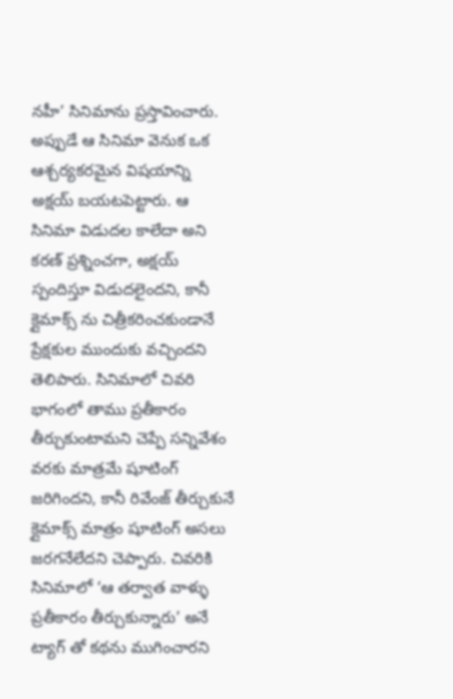నహీ’ సినిమాను ప్రస్తావించారు. అప్పుడే ఆ సినిమా వెనుక ఒక ఆశ్చర్యకరమైన విషయాన్ని అక్షయ్ బయటపెట్టారు. ఆ సినిమా విడుదల కాలేదా అని కరణ్ ప్రశ్నించగా, అక్షయ్ స్పందిస్తూ విడుదలైందని, కానీ క్లైమాక్స్ ను చిత్రీకరించకుండానే ప్రేక్షకుల ముందుకు వచ్చిందని తెలిపారు. సినిమాలో చివరి భాగంలో తాము ప్రతీకారం తీర్చుకుంటామని చెప్పే సన్నివేశం వరకు మాత్రమే షూటింగ్ జరిగిందని, కానీ రివేంజ్ తీర్చుకునే క్లైమాక్స్ మాత్రం షూటింగ్ అసలు జరగనేలేదని చెప్పారు. చివరికి సినిమాలో ‘ఆ తర్వాత వాళ్ళు ప్రతీకారం తీర్చుకున్నారు’ అనే ట్యాగ్ తో కథను ముగించారని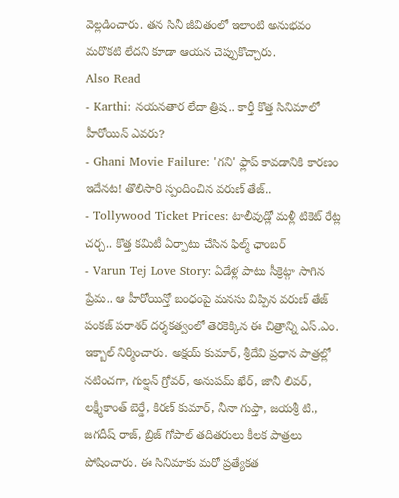వెల్లడించారు. తన సినీ జీవితంలో ఇలాంటి అనుభవం మరొకటి లేదని కూడా ఆయన చెప్పుకొచ్చారు.
Also Read
- Karthi: నయనతార లేదా త్రిష.. కార్తీ కొత్త సినిమాలో హీరోయిన్ ఎవరు?
- Ghani Movie Failure: 'గని' ఫ్లాప్ కావడానికి కారణం ఇదేనట! తొలిసారి స్పందించిన వరుణ్ తేజ్..
- Tollywood Ticket Prices: టాలీవుడ్లో మళ్లీ టికెట్ రేట్ల చర్చ.. కొత్త కమిటీ ఏర్పాటు చేసిన ఫిల్మ్ ఛాంబర్
- Varun Tej Love Story: ఏడేళ్ల పాటు సీక్రెట్గా సాగిన ప్రేమ.. ఆ హీరోయిన్తో బంధంపై మనసు విప్పిన వరుణ్ తేజ్
పంకజ్ పరాశర్ దర్శకత్వంలో తెరకెక్కిన ఈ చిత్రాన్ని ఎస్.ఎం. ఇక్బాల్ నిర్మించారు. అక్షయ్ కుమార్, శ్రీదేవి ప్రధాన పాత్రల్లో నటించగా, గుల్షన్ గ్రోవర్, అనుపమ్ ఖేర్, జానీ లివర్, లక్ష్మీకాంత్ బెర్డే, కిరణ్ కుమార్, నీనా గుప్తా, జయశ్రీ టి., జగదీష్ రాజ్, బ్రిజ్ గోపాల్ తదితరులు కీలక పాత్రలు పోషించారు. ఈ సినిమాకు మరో ప్రత్యేకత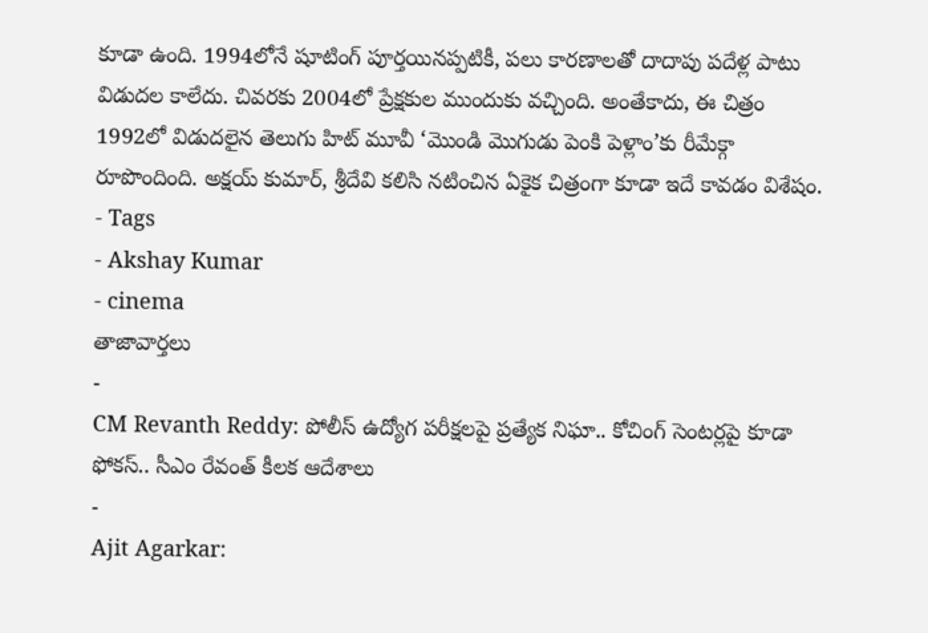కూడా ఉంది. 1994లోనే షూటింగ్ పూర్తయినప్పటికీ, పలు కారణాలతో దాదాపు పదేళ్ల పాటు విడుదల కాలేదు. చివరకు 2004లో ప్రేక్షకుల ముందుకు వచ్చింది. అంతేకాదు, ఈ చిత్రం 1992లో విడుదలైన తెలుగు హిట్ మూవీ ‘మొండి మొగుడు పెంకి పెళ్లాం’కు రీమేక్గా రూపొందింది. అక్షయ్ కుమార్, శ్రీదేవి కలిసి నటించిన ఏకైక చిత్రంగా కూడా ఇదే కావడం విశేషం.
- Tags
- Akshay Kumar
- cinema
తాజావార్తలు
-
CM Revanth Reddy: పోలీస్ ఉద్యోగ పరీక్షలపై ప్రత్యేక నిఘా.. కోచింగ్ సెంటర్లపై కూడా ఫోకస్.. సీఎం రేవంత్ కీలక ఆదేశాలు
-
Ajit Agarkar: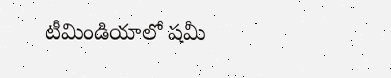టీమిండియాలో షమీ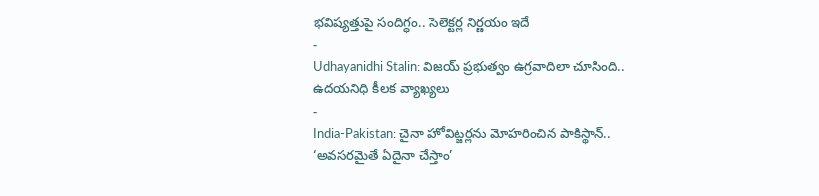భవిష్యత్తుపై సందిగ్ధం.. సెలెక్టర్ల నిర్ణయం ఇదే
-
Udhayanidhi Stalin: విజయ్ ప్రభుత్వం ఉగ్రవాదిలా చూసింది.. ఉదయనిధి కీలక వ్యాఖ్యలు
-
India-Pakistan: చైనా హోవిట్జర్లను మోహరించిన పాకిస్థాన్.. ‘అవసరమైతే ఏదైనా చేస్తాం’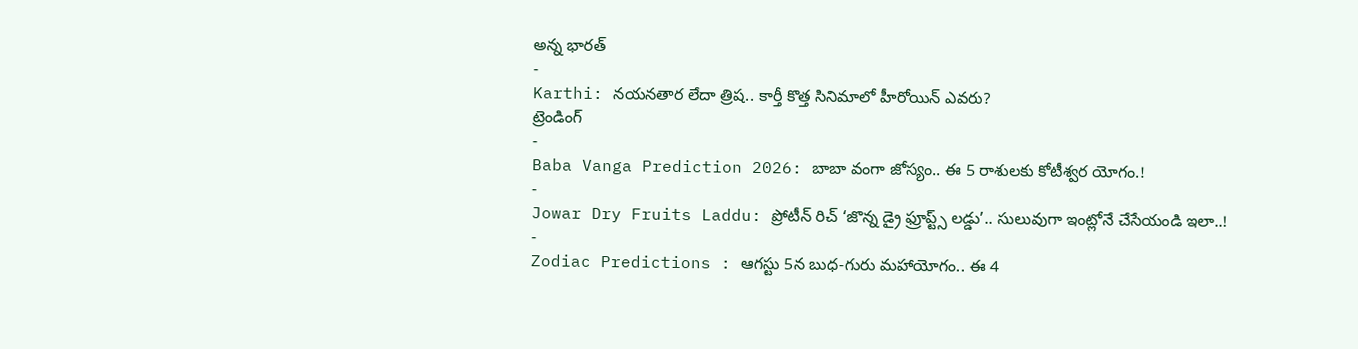అన్న భారత్
-
Karthi: నయనతార లేదా త్రిష.. కార్తీ కొత్త సినిమాలో హీరోయిన్ ఎవరు?
ట్రెండింగ్
-
Baba Vanga Prediction 2026: బాబా వంగా జోస్యం.. ఈ 5 రాశులకు కోటీశ్వర యోగం.!
-
Jowar Dry Fruits Laddu: ప్రోటీన్ రిచ్ ‘జొన్న డ్రై ఫ్రూప్ట్స్ లడ్డు’.. సులువుగా ఇంట్లోనే చేసేయండి ఇలా..!
-
Zodiac Predictions : ఆగస్టు 5న బుధ-గురు మహాయోగం.. ఈ 4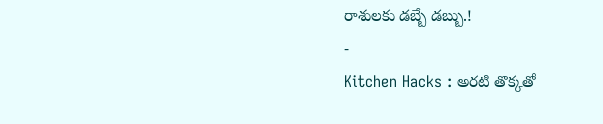రాశులకు డబ్బే డబ్బు.!
-
Kitchen Hacks : అరటి తొక్కతో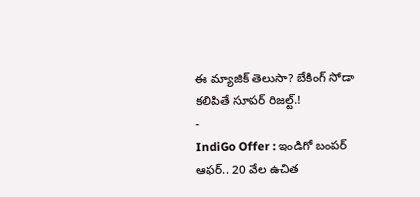ఈ మ్యాజిక్ తెలుసా? బేకింగ్ సోడా కలిపితే సూపర్ రిజల్ట్.!
-
IndiGo Offer : ఇండిగో బంపర్ ఆఫర్.. 20 వేల ఉచిత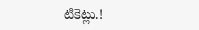టికెట్లు.!